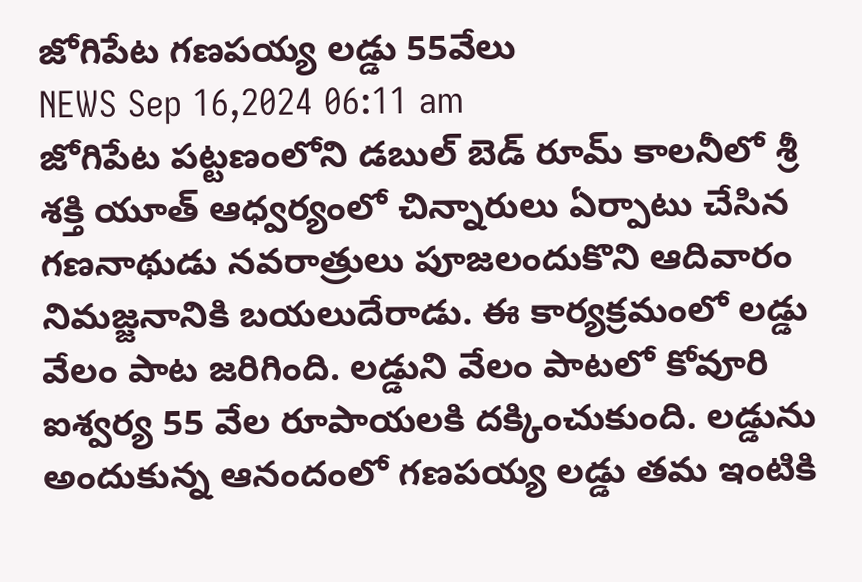జోగిపేట గణపయ్య లడ్డు 55వేలు
NEWS Sep 16,2024 06:11 am
జోగిపేట పట్టణంలోని డబుల్ బెడ్ రూమ్ కాలనీలో శ్రీ శక్తి యూత్ ఆధ్వర్యంలో చిన్నారులు ఏర్పాటు చేసిన గణనాథుడు నవరాత్రులు పూజలందుకొని ఆదివారం నిమజ్జనానికి బయలుదేరాడు. ఈ కార్యక్రమంలో లడ్డు వేలం పాట జరిగింది. లడ్డుని వేలం పాటలో కోవూరి ఐశ్వర్య 55 వేల రూపాయలకి దక్కించుకుంది. లడ్డును అందుకున్న ఆనందంలో గణపయ్య లడ్డు తమ ఇంటికి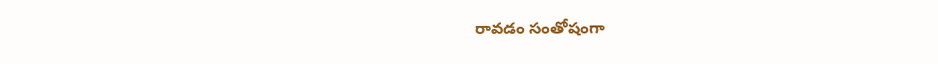రావడం సంతోషంగా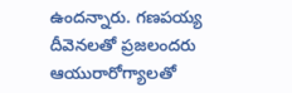ఉందన్నారు. గణపయ్య దీవెనలతో ప్రజలందరు ఆయురారోగ్యాలతో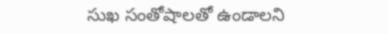సుఖ సంతోషాలతో ఉండాలని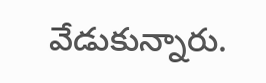వేడుకున్నారు.